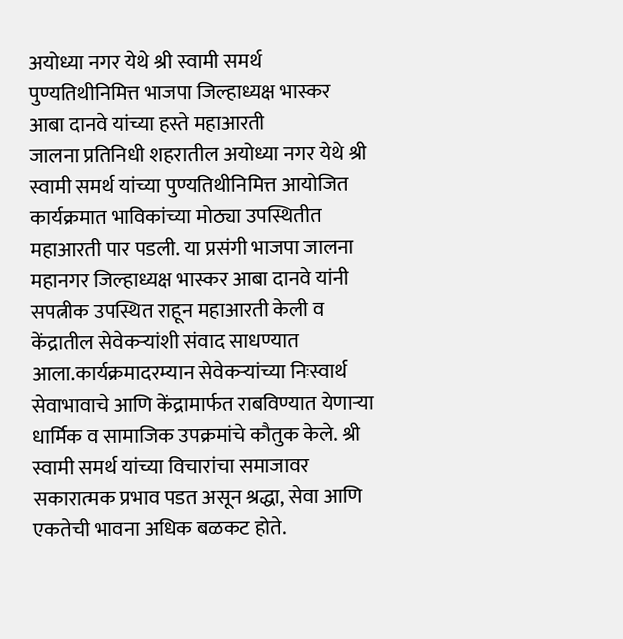अयोध्या नगर येथे श्री स्वामी समर्थ पुण्यतिथीनिमित्त भाजपा जिल्हाध्यक्ष भास्कर आबा दानवे यांच्या हस्ते महाआरती
जालना प्रतिनिधी शहरातील अयोध्या नगर येथे श्री स्वामी समर्थ यांच्या पुण्यतिथीनिमित्त आयोजित कार्यक्रमात भाविकांच्या मोठ्या उपस्थितीत महाआरती पार पडली. या प्रसंगी भाजपा जालना महानगर जिल्हाध्यक्ष भास्कर आबा दानवे यांनी सपत्नीक उपस्थित राहून महाआरती केली व केंद्रातील सेवेकऱ्यांशी संवाद साधण्यात आला.कार्यक्रमादरम्यान सेवेकऱ्यांच्या निःस्वार्थ सेवाभावाचे आणि केंद्रामार्फत राबविण्यात येणाऱ्या धार्मिक व सामाजिक उपक्रमांचे कौतुक केले. श्री स्वामी समर्थ यांच्या विचारांचा समाजावर सकारात्मक प्रभाव पडत असून श्रद्धा, सेवा आणि एकतेची भावना अधिक बळकट होते.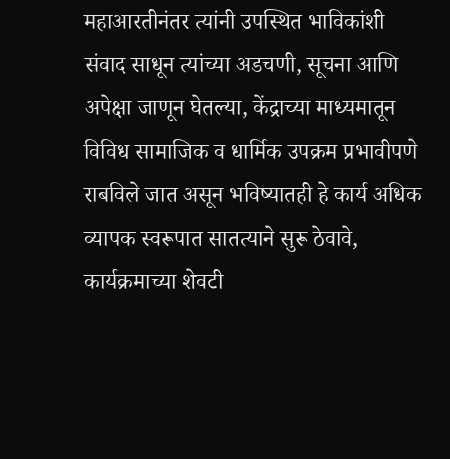महाआरतीनंतर त्यांनी उपस्थित भाविकांशी संवाद साधून त्यांच्या अडचणी, सूचना आणि अपेक्षा जाणून घेतल्या, केंद्राच्या माध्यमातून विविध सामाजिक व धार्मिक उपक्रम प्रभावीपणे राबविले जात असून भविष्यातही हे कार्य अधिक व्यापक स्वरूपात सातत्याने सुरू ठेवावे, कार्यक्रमाच्या शेवटी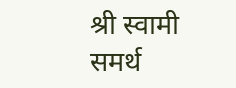श्री स्वामी समर्थ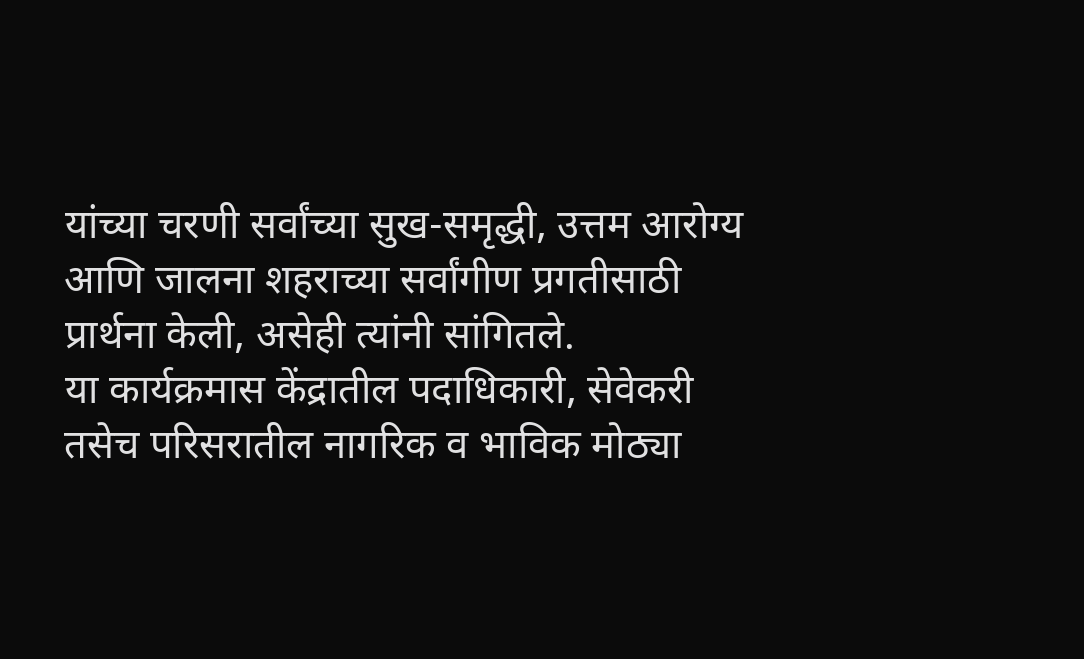यांच्या चरणी सर्वांच्या सुख-समृद्धी, उत्तम आरोग्य आणि जालना शहराच्या सर्वांगीण प्रगतीसाठी प्रार्थना केली, असेही त्यांनी सांगितले.
या कार्यक्रमास केंद्रातील पदाधिकारी, सेवेकरी तसेच परिसरातील नागरिक व भाविक मोठ्या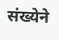संख्येने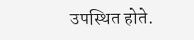उपस्थित होते.